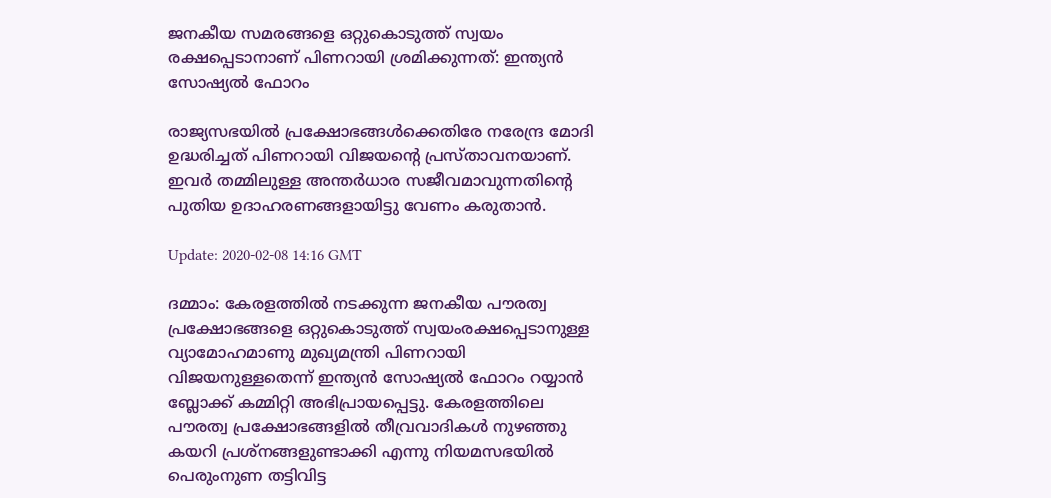ജനകീയ സമരങ്ങളെ ഒറ്റുകൊടുത്ത് സ്വയം രക്ഷപ്പെടാനാണ് പിണറായി ശ്രമിക്കുന്നത്: ഇന്ത്യന്‍ സോഷ്യല്‍ ഫോറം

രാജ്യസഭയില്‍ പ്രക്ഷോഭങ്ങള്‍ക്കെതിരേ നരേന്ദ്ര മോദി ഉദ്ധരിച്ചത് പിണറായി വിജയന്റെ പ്രസ്താവനയാണ്. ഇവര്‍ തമ്മിലുള്ള അന്തര്‍ധാര സജീവമാവുന്നതിന്റെ പുതിയ ഉദാഹരണങ്ങളായിട്ടു വേണം കരുതാന്‍.

Update: 2020-02-08 14:16 GMT

ദമ്മാം: കേരളത്തില്‍ നടക്കുന്ന ജനകീയ പൗരത്വ പ്രക്ഷോഭങ്ങളെ ഒറ്റുകൊടുത്ത് സ്വയംരക്ഷപ്പെടാനുള്ള വ്യാമോഹമാണു മുഖ്യമന്ത്രി പിണറായി വിജയനുള്ളതെന്ന് ഇന്ത്യന്‍ സോഷ്യല്‍ ഫോറം റയ്യാന്‍ ബ്ലോക്ക് കമ്മിറ്റി അഭിപ്രായപ്പെട്ടു. കേരളത്തിലെ പൗരത്വ പ്രക്ഷോഭങ്ങളില്‍ തീവ്രവാദികള്‍ നുഴഞ്ഞു കയറി പ്രശ്‌നങ്ങളുണ്ടാക്കി എന്നു നിയമസഭയില്‍ പെരുംനുണ തട്ടിവിട്ട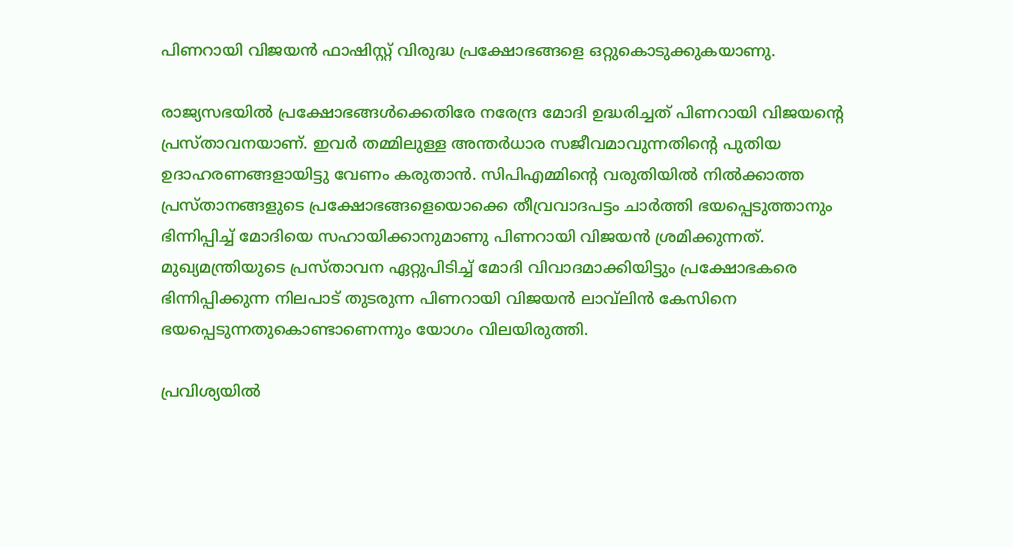പിണറായി വിജയന്‍ ഫാഷിസ്റ്റ് വിരുദ്ധ പ്രക്ഷോഭങ്ങളെ ഒറ്റുകൊടുക്കുകയാണു.

രാജ്യസഭയില്‍ പ്രക്ഷോഭങ്ങള്‍ക്കെതിരേ നരേന്ദ്ര മോദി ഉദ്ധരിച്ചത് പിണറായി വിജയന്റെ  പ്രസ്താവനയാണ്. ഇവര്‍ തമ്മിലുള്ള അന്തര്‍ധാര സജീവമാവുന്നതിന്റെ പുതിയ ഉദാഹരണങ്ങളായിട്ടു വേണം കരുതാന്‍. സിപിഎമ്മിന്റെ വരുതിയില്‍ നില്‍ക്കാത്ത പ്രസ്താനങ്ങളുടെ പ്രക്ഷോഭങ്ങളെയൊക്കെ തീവ്രവാദപട്ടം ചാര്‍ത്തി ഭയപ്പെടുത്താനും ഭിന്നിപ്പിച്ച് മോദിയെ സഹായിക്കാനുമാണു പിണറായി വിജയന്‍ ശ്രമിക്കുന്നത്. മുഖ്യമന്ത്രിയുടെ പ്രസ്താവന ഏറ്റുപിടിച്ച് മോദി വിവാദമാക്കിയിട്ടും പ്രക്ഷോഭകരെ ഭിന്നിപ്പിക്കുന്ന നിലപാട് തുടരുന്ന പിണറായി വിജയന്‍ ലാവ്‌ലിന്‍ കേസിനെ ഭയപ്പെടുന്നതുകൊണ്ടാണെന്നും യോഗം വിലയിരുത്തി.

പ്രവിശ്യയില്‍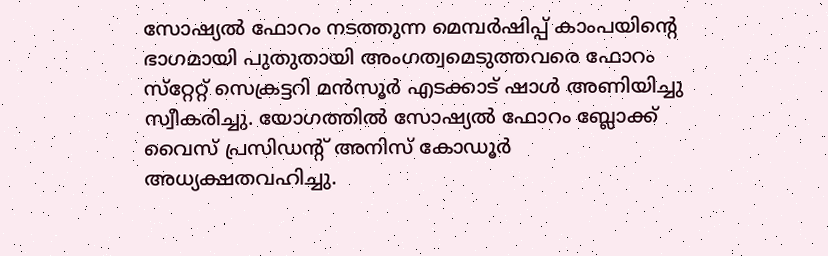സോഷ്യല്‍ ഫോറം നടത്തുന്ന മെമ്പര്‍ഷിപ്പ് കാംപയിന്റെ ഭാഗമായി പുതുതായി അംഗത്വമെടുത്തവരെ ഫോറം സ്‌റ്റേറ്റ് സെക്രട്ടറി മന്‍സൂര്‍ എടക്കാട് ഷാള്‍ അണിയിച്ചു സ്വീകരിച്ചു. യോഗത്തില്‍ സോഷ്യല്‍ ഫോറം ബ്ലോക്ക് വൈസ് പ്രസിഡന്റ് അനിസ് കോഡൂര്‍ അധ്യക്ഷതവഹിച്ചു.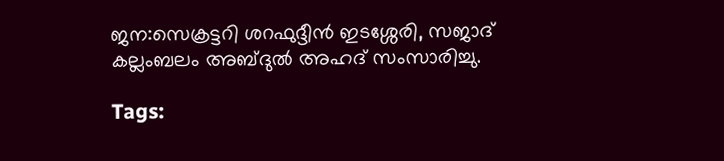ജന:സെക്രട്ടറി ശറഫുദ്ദീന്‍ ഇടശ്ശേരി, സജാദ് കല്ലംബലം അബ്ദുല്‍ അഹദ് സംസാരിച്ചു.

Tags: